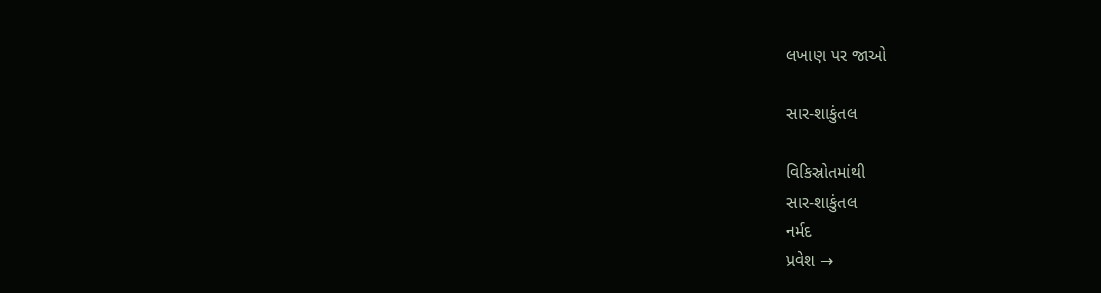લખાણ પર જાઓ

સાર-શાકુંતલ

વિકિસ્રોતમાંથી
સાર-શાકુંતલ
નર્મદ
પ્રવેશ →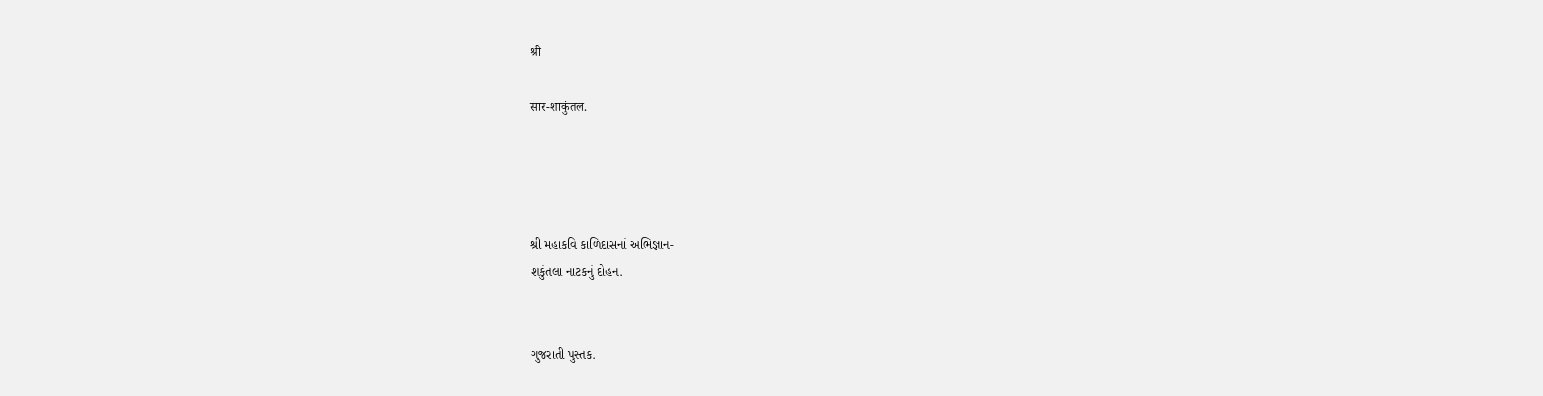श्री

सार-शाकुंतल.




શ્રી મહાકવિ કાળિદાસનાં અભિજ્ઞાન-
શકુંતલા નાટકનું દોહન.


ગુજરાતી પુસ્તક.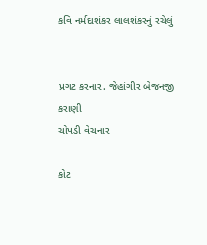કવિ નર્મદાશંકર લાલશંકરનું રચેલું


પ્રગટ કરનાર. જેહાંગીર બેજનજી કરાણી
ચોપડી વેચનાર

કોટ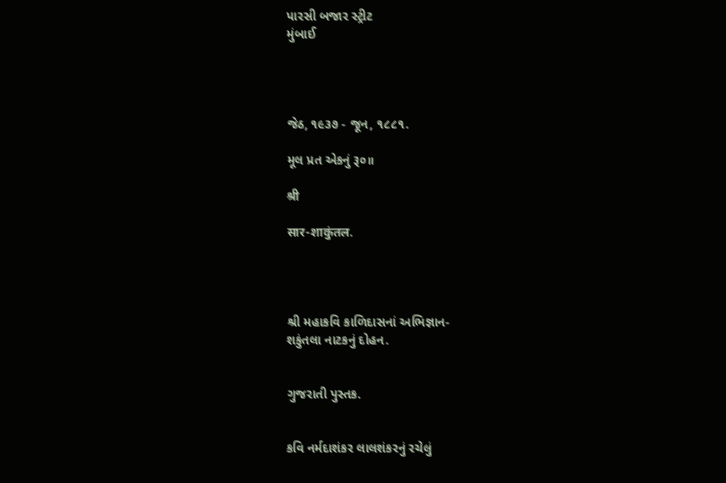પારસી બજાર સ્ટ્રીટ
મુંબાઈ




જેઠ, ૧૯૩૭ - જૂન, ૧૮૮૧.

મૂલ પ્રત એકનું રૂ૦॥

श्री

सार-शाकुंतल.




શ્રી મહાકવિ કાળિદાસનાં અભિજ્ઞાન-
શકુંતલા નાટકનું દોહન.


ગુજરાતી પુસ્તક.


કવિ નર્મદાશંકર લાલશંકરનું રચેલું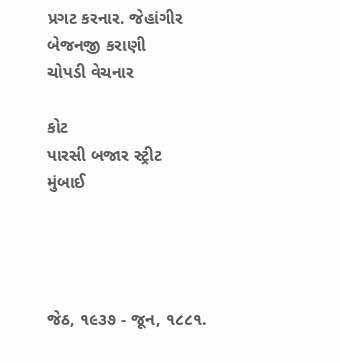પ્રગટ કરનાર. જેહાંગીર બેજનજી કરાણી
ચોપડી વેચનાર

કોટ
પારસી બજાર સ્ટ્રીટ
મુંબાઈ




જેઠ, ૧૯૩૭ - જૂન, ૧૮૮૧.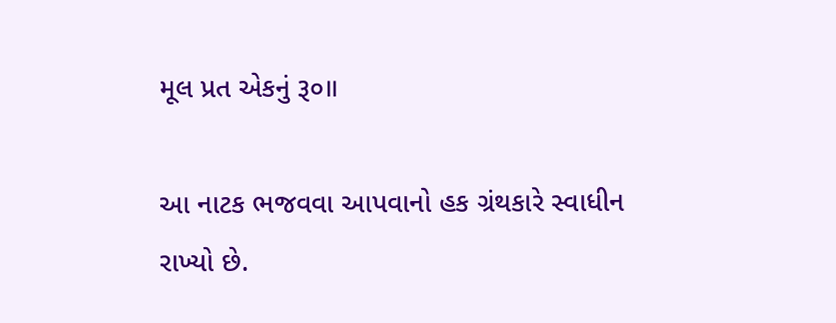મૂલ પ્રત એકનું રૂ૦॥

આ નાટક ભજવવા આપવાનો હક ગ્રંથકારે સ્વાધીન રાખ્યો છે.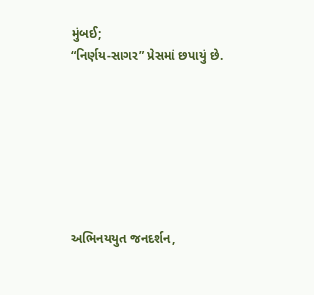મુંબઈ;
“નિર્ણય-સાગર” પ્રેસમાં છપાયું છે.







અભિનયયુત જનદર્શન,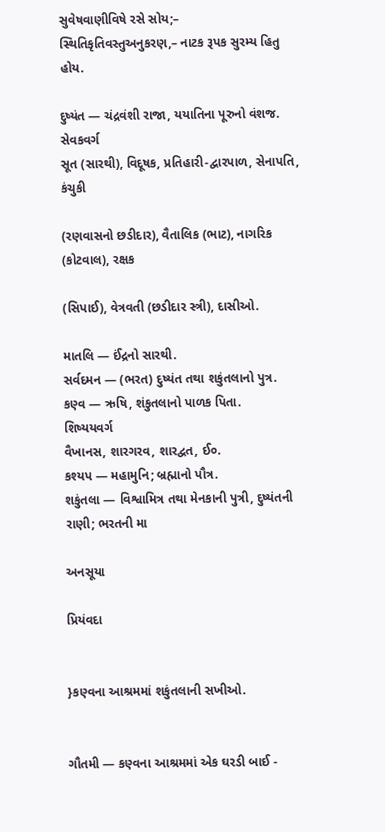સુવેષવાણીવિષે રસે સોય;–
સ્થિતિકૃતિવસ્તુઅનુકરણ,– નાટક રૂપક સુરમ્ય હિતુ હોય.

દુષ્યંત — ચંદ્રવંશી રાજા, યયાતિના પૂરુનો વંશજ.
સેવકવર્ગ
સૂત (સારથી), વિદૂષક, પ્રતિહારી-દ્વારપાળ, સેનાપતિ, કંચુકી

(રણવાસનો છડીદાર), વૈતાલિક (ભાટ), નાગરિક (કોટવાલ), રક્ષક

(સિપાઈ), વેત્રવતી (છડીદાર સ્ત્રી), દાસીઓ.

માતલિ — ઈંદ્રનો સારથી.
સર્વદમન — (ભરત) દુષ્યંત તથા શકુંતલાનો પુત્ર.
કણ્વ — ઋષિ, શંકુતલાનો પાળક પિતા.
શિષ્યયવર્ગ
વૈખાનસ, શારગરવ, શારદ્વત, ઈ૦.
કશ્યપ — મહામુનિ; બ્રહ્માનો પૌત્ર.
શકુંતલા — વિશ્વામિત્ર તથા મેનકાની પુત્રી, દુષ્યંતની રાણી; ભરતની મા

અનસૂયા

પ્રિયંવદા


}કણ્વના આશ્રમમાં શકુંતલાની સખીઓ.


ગૌતમી — કણ્વના આશ્રમમાં એક ઘરડી બાઈ -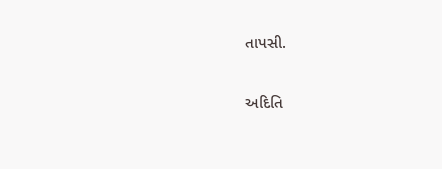તાપસી.

અદિતિ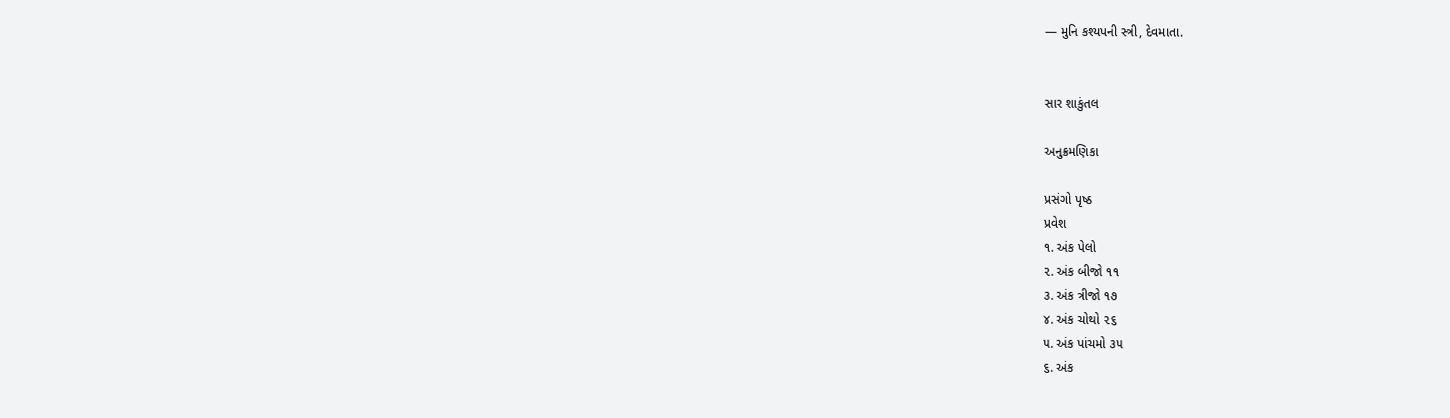— મુનિ કશ્યપની સ્ત્રી, દેવમાતા.


સાર શાકુંતલ

અનુક્રમણિકા

પ્રસંગો પૃષ્ઠ
પ્રવેશ
૧. અંક પેલો
૨. અંક બીજો ૧૧
૩. અંક ત્રીજો ૧૭
૪. અંક ચોથો ૨૬
૫. અંક પાંચમો ૩૫
૬. અંક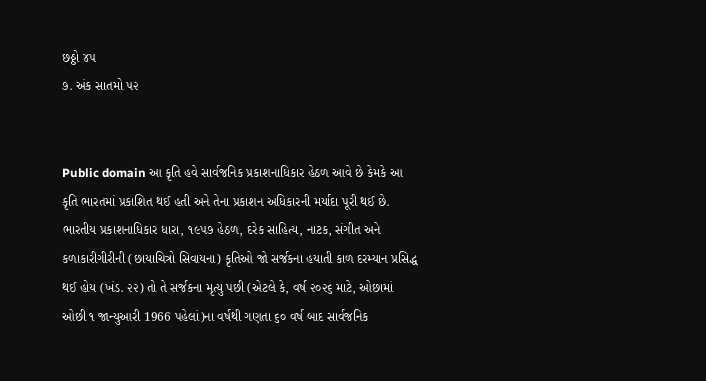છઠ્ઠો ૪૫
૭. અંક સાતમો ૫૨


Public domain આ કૃતિ હવે સાર્વજનિક પ્રકાશનાધિકાર હેઠળ આવે છે કેમકે આ કૃતિ ભારતમાં પ્રકાશિત થઈ હતી અને તેના પ્રકાશન અધિકારની મર્યાદા પૂરી થઈ છે. ભારતીય પ્રકાશનાધિકાર ધારા, ૧૯૫૭ હેઠળ, દરેક સાહિત્ય, નાટક, સંગીત અને કળાકારીગીરીની (છાયાચિત્રો સિવાયના) કૃતિઓ જો સર્જકના હયાતી કાળ દરમ્યાન પ્રસિદ્ધ થઈ હોય (ખંડ. ૨૨) તો તે સર્જકના મૃત્યુ પછી (એટલે કે, વર્ષ ૨૦૨૬ માટે, ઓછામાં ઓછી ૧ જાન્યુઆરી 1966 પહેલાં)ના વર્ષથી ગણતા ૬૦ વર્ષ બાદ સાર્વજનિક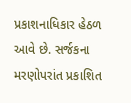પ્રકાશનાધિકાર હેઠળ આવે છે. સર્જકના મરણોપરાંત પ્રકાશિત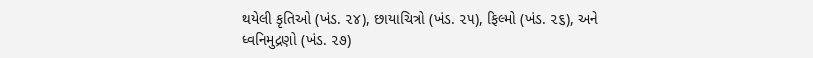થયેલી કૃતિઓ (ખંડ. ૨૪), છાયાચિત્રો (ખંડ. ૨૫), ફિલ્મો (ખંડ. ૨૬), અને ધ્વનિમુદ્રણો (ખંડ. ૨૭)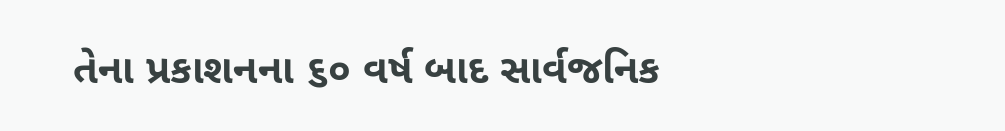તેના પ્રકાશનના ૬૦ વર્ષ બાદ સાર્વજનિક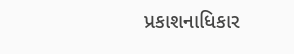પ્રકાશનાધિકાર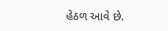હેઠળ આવે છે.